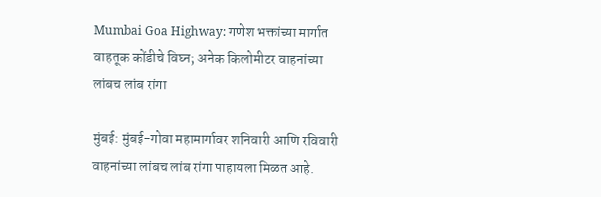Mumbai Goa Highway: गणेश भक्तांच्या मार्गात वाहतूक कोंडीचे विघ्न; अनेक किलोमीटर वाहनांच्या लांबच लांब रांगा

मुंबई: मुंबई-गोवा महामार्गावर शनिवारी आणि रविवारी वाहनांच्या लांबच लांब रांगा पाहायला मिळत आहे.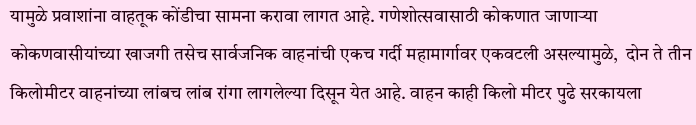यामुळे प्रवाशांना वाहतूक कोंडीचा सामना करावा लागत आहे. गणेशोत्सवासाठी कोकणात जाणाऱ्या कोकणवासीयांच्या खाजगी तसेच सार्वजनिक वाहनांची एकच गर्दी महामार्गावर एकवटली असल्यामुळे,  दोन ते तीन किलोमीटर वाहनांच्या लांबच लांब रांगा लागलेल्या दिसून येत आहे. वाहन काही किलो मीटर पुढे सरकायला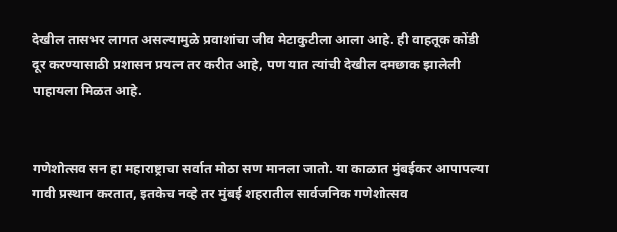देखील तासभर लागत असल्यामुळे प्रवाशांचा जीव मेटाकुटीला आला आहे. ही वाहतूक कोंडी दूर करण्यासाठी प्रशासन प्रयत्न तर करीत आहे, पण यात त्यांची देखील दमछाक झालेली पाहायला मिळत आहे.


गणेशोत्सव सन हा महाराष्ट्राचा सर्वात मोठा सण मानला जातो. या काळात मुंबईकर आपापल्या गावी प्रस्थान करतात, इतकेच नव्हे तर मुंबई शहरातील सार्वजनिक गणेशोत्सव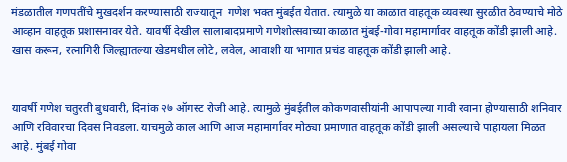मंडळातील गणपतींचे मुखदर्शन करण्यासाठी राज्यातून  गणेश भक्त मुंबईत येतात. त्यामुळे या काळात वाहतूक व्यवस्था सुरळीत ठेवण्याचे मोठे आव्हान वाहतूक प्रशासनावर येते. यावर्षी देखील सालाबादप्रमाणे गणेशोत्सवाच्या काळात मुंबई-गोवा महामार्गावर वाहतूक कोंडी झाली आहे. खास करून, रत्नागिरी जिल्ह्यातल्या खेडमधील लोटे, लवेल, आवाशी या भागात प्रचंड वाहतूक कोंडी झाली आहे.


यावर्षी गणेश चतुरती बुधवारी, दिनांक २७ ऑगस्ट रोजी आहे. त्यामुळे मुंबईतील कोकणवासीयांनी आपापल्या गावी रवाना होण्यासाठी शनिवार आणि रविवारचा दिवस निवडला. याचमुळे काल आणि आज महामार्गावर मोठ्या प्रमाणात वाहतूक कोंडी झाली असल्याचे पाहायला मिळत आहे. मुंबई गोवा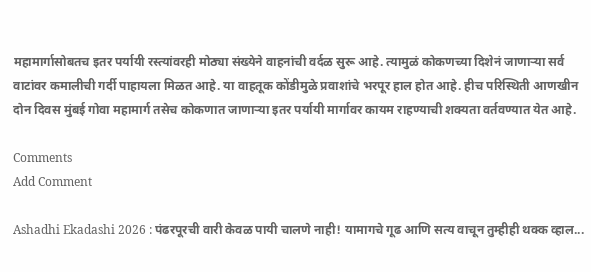महामार्गासोबतच इतर पर्यायी रस्त्यांवरही मोठ्या संख्येने वाहनांची वर्दळ सुरू आहे. त्यामुळं कोकणच्या दिशेनं जाणाऱ्या सर्व वाटांवर कमालीची गर्दी पाहायला मिळत आहे. या वाहतूक कोंडीमुळे प्रवाशांचे भरपूर हाल होत आहे. हीच परिस्थिती आणखीन दोन दिवस मुंबई गोवा महामार्ग तसेच कोकणात जाणाऱ्या इतर पर्यायी मार्गावर कायम राहण्याची शक्यता वर्तवण्यात येत आहे.

Comments
Add Comment

Ashadhi Ekadashi 2026 : पंढरपूरची वारी केवळ पायी चालणे नाही! यामागचे गूढ आणि सत्य वाचून तुम्हीही थक्क व्हाल...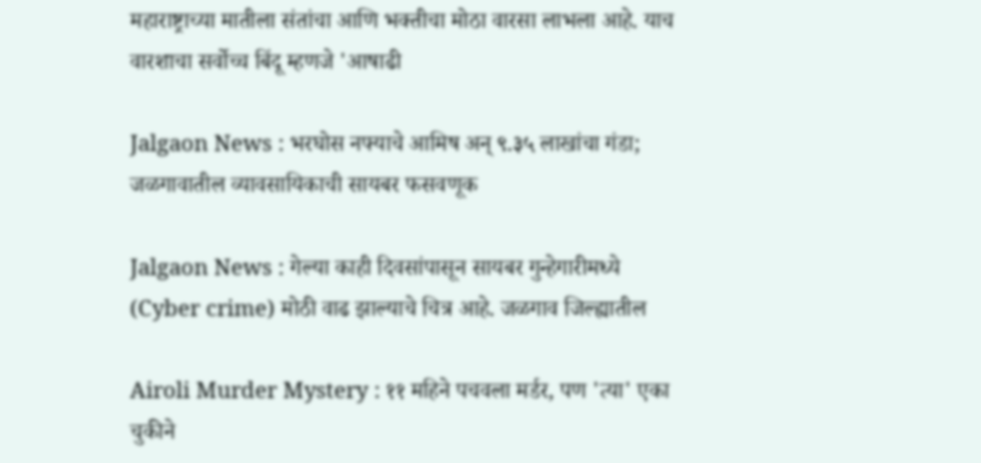महाराष्ट्राच्या मातीला संतांचा आणि भक्तीचा मोठा वारसा लाभला आहे. याच वारशाचा सर्वोच्च बिंदू म्हणजे 'आषाढी

Jalgaon News : भरघोस नफ्याचे आमिष अन् ९.३५ लाखांचा गंडा; जळगावातील व्यावसायिकाची सायबर फसवणूक

Jalgaon News : गेल्या काही दिवसांपासून सायबर गुन्हेगारीमध्ये (Cyber crime) मोठी वाढ झाल्याचे चित्र आहे. जळगाव जिल्ह्यातील

Airoli Murder Mystery : ११ महिने पचवला मर्डर, पण 'त्या' एका चुकीने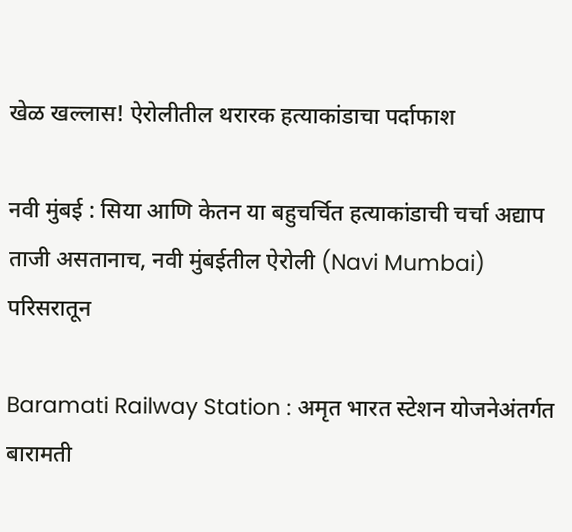खेळ खल्लास! ऐरोलीतील थरारक हत्याकांडाचा पर्दाफाश

नवी मुंबई : सिया आणि केतन या बहुचर्चित हत्याकांडाची चर्चा अद्याप ताजी असतानाच, नवी मुंबईतील ऐरोली (Navi Mumbai) परिसरातून

Baramati Railway Station : अमृत भारत स्टेशन योजनेअंतर्गत बारामती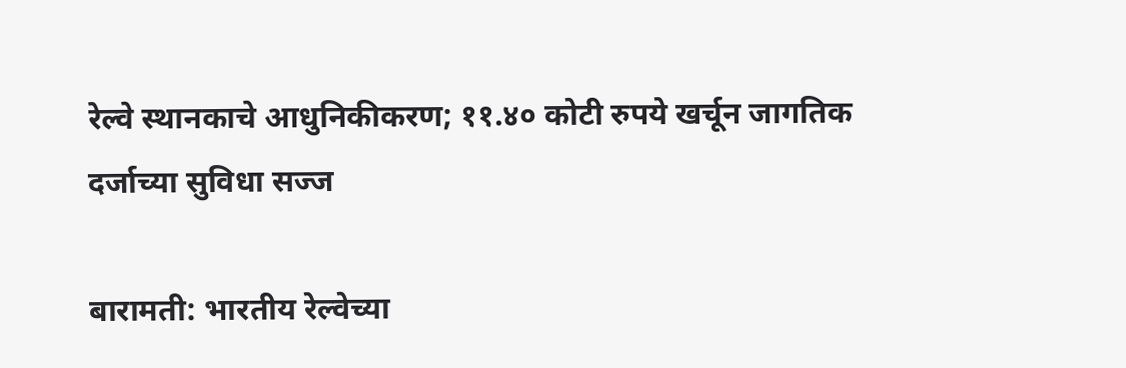रेल्वे स्थानकाचे आधुनिकीकरण; ११.४० कोटी रुपये खर्चून जागतिक दर्जाच्या सुविधा सज्ज

बारामती: भारतीय रेल्वेच्या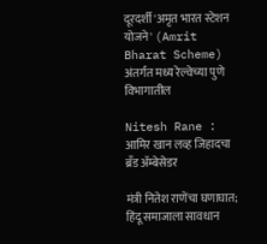दूरदर्शी 'अमृत भारत स्टेशन योजने' (Amrit Bharat Scheme) अंतर्गत मध्य रेल्वेच्या पुणे विभागातील

Nitesh Rane : आमिर खान लव्ह जिहादचा ब्रँड अ‍ॅम्बेसेडर

मंत्री नितेश राणेंचा घणाघात; हिंदू समाजाला सावधान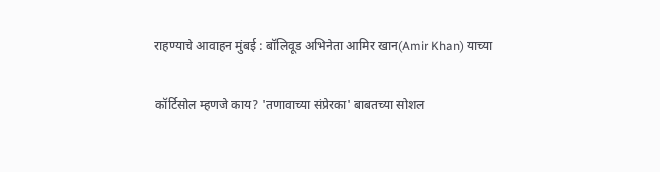राहण्याचे आवाहन मुंबई : बॉलिवूड अभिनेता आमिर खान(Amir Khan) याच्या

कॉर्टिसोल म्हणजे काय? 'तणावाच्या संप्रेरका' बाबतच्या सोशल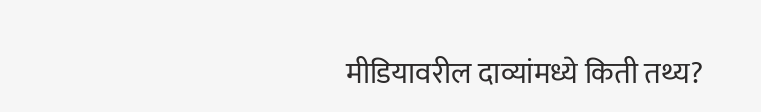मीडियावरील दाव्यांमध्ये किती तथ्य?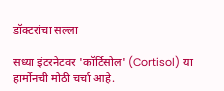डॉक्टरांचा सल्ला

सध्या इंटरनेटवर 'कॉर्टिसोल' (Cortisol) या हार्मोनची मोठी चर्चा आहे.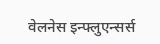वेलनेस इन्फ्लुएन्सर्स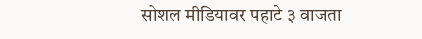सोशल मीडियावर पहाटे ३ वाजता